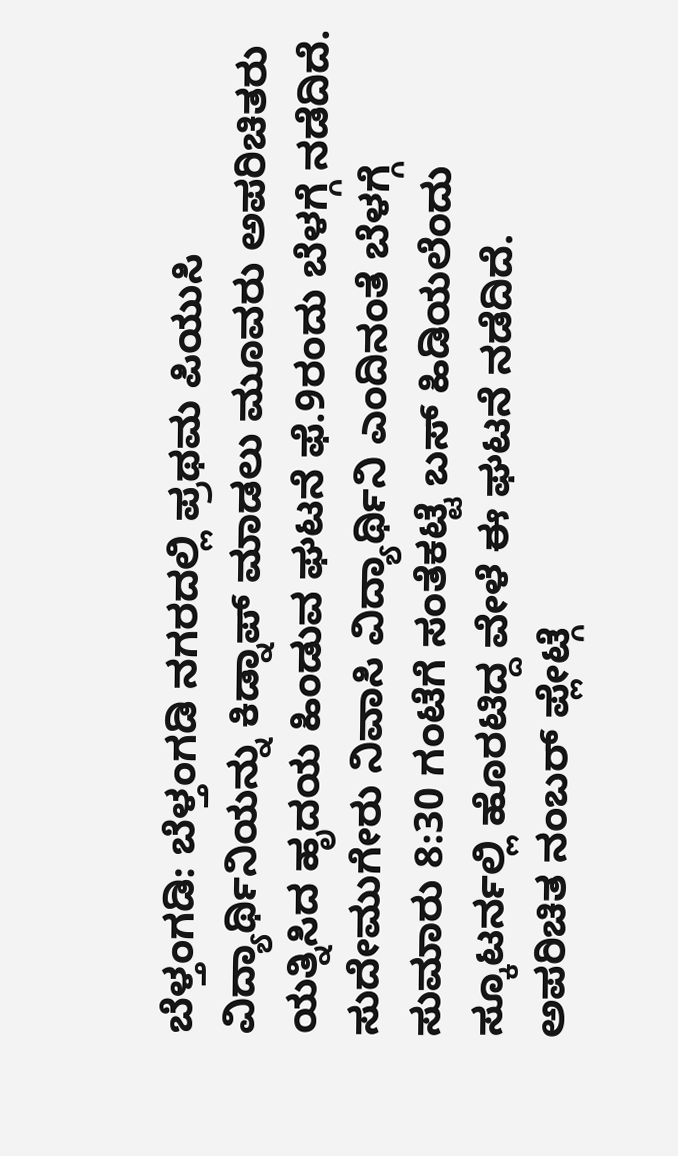ಬೆಳ್ತಂಗಡಿ: ಬೆಳ್ತಂಗಡಿ ನಗರದಲ್ಲಿ ಪ್ರಥಮ ಪಿಯುಸಿ ವಿದ್ಯಾರ್ಥಿನಿಯನ್ನು ಕಿಡ್ನಾಪ್ ಮಾಡಲು ಮೂವರು ಅಪರಿಚಿತರು ಯತ್ನಿಸಿದ ಹೃದಯ ಹಿಂಡುವ ಘಟನೆ ಫೆ.9ರಂದು ಬೆಳಗ್ಗೆ ನಡೆದಿದೆ. ಸುದೇಮುಗೇರು ನಿವಾಸಿ ವಿದ್ಯಾರ್ಥಿನಿ ಎಂದಿನಂತೆ ಬೆಳಗ್ಗೆ ಸುಮಾರು 8:30 ಗಂಟೆಗೆ ಸಂತೆಕಟ್ಟೆ ಬಸ್ ಹಿಡಿಯಲೆಂದು ಸ್ಕೂಟರ್ನಲ್ಲಿ ಹೊರಟಿದ್ದ ವೇಳೆ ಈ ಘಟನೆ ನಡೆದಿದೆ.
ಅಪರಿಚಿತ ನಂಬರ್ ಪ್ಲೇಟ್ಗೆ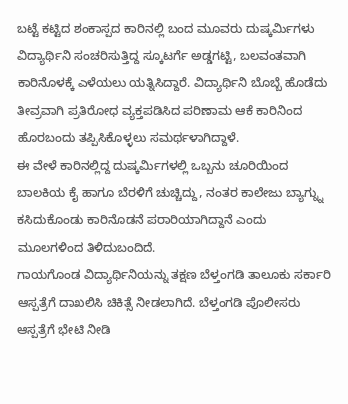ಬಟ್ಟೆ ಕಟ್ಟಿದ ಶಂಕಾಸ್ಪದ ಕಾರಿನಲ್ಲಿ ಬಂದ ಮೂವರು ದುಷ್ಕರ್ಮಿಗಳು ವಿದ್ಯಾರ್ಥಿನಿ ಸಂಚರಿಸುತ್ತಿದ್ದ ಸ್ಕೂಟರ್ಗೆ ಅಡ್ಡಗಟ್ಟಿ, ಬಲವಂತವಾಗಿ ಕಾರಿನೊಳಕ್ಕೆ ಎಳೆಯಲು ಯತ್ನಿಸಿದ್ದಾರೆ. ವಿದ್ಯಾರ್ಥಿನಿ ಬೊಬ್ಬೆ ಹೊಡೆದು ತೀವ್ರವಾಗಿ ಪ್ರತಿರೋಧ ವ್ಯಕ್ತಪಡಿಸಿದ ಪರಿಣಾಮ ಆಕೆ ಕಾರಿನಿಂದ ಹೊರಬಂದು ತಪ್ಪಿಸಿಕೊಳ್ಳಲು ಸಮರ್ಥಳಾಗಿದ್ದಾಳೆ.
ಈ ವೇಳೆ ಕಾರಿನಲ್ಲಿದ್ದ ದುಷ್ಕರ್ಮಿಗಳಲ್ಲಿ ಒಬ್ಬನು ಚೂರಿಯಿಂದ ಬಾಲಕಿಯ ಕೈ ಹಾಗೂ ಬೆರಳಿಗೆ ಚುಚ್ಚಿದ್ದು, ನಂತರ ಕಾಲೇಜು ಬ್ಯಾಗ್ನ್ನು ಕಸಿದುಕೊಂಡು ಕಾರಿನೊಡನೆ ಪರಾರಿಯಾಗಿದ್ದಾನೆ ಎಂದು ಮೂಲಗಳಿಂದ ತಿಳಿದುಬಂದಿದೆ.
ಗಾಯಗೊಂಡ ವಿದ್ಯಾರ್ಥಿನಿಯನ್ನು ತಕ್ಷಣ ಬೆಳ್ತಂಗಡಿ ತಾಲೂಕು ಸರ್ಕಾರಿ ಆಸ್ಪತ್ರೆಗೆ ದಾಖಲಿಸಿ ಚಿಕಿತ್ಸೆ ನೀಡಲಾಗಿದೆ. ಬೆಳ್ತಂಗಡಿ ಪೊಲೀಸರು ಆಸ್ಪತ್ರೆಗೆ ಭೇಟಿ ನೀಡಿ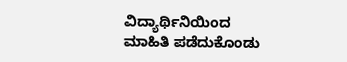ವಿದ್ಯಾರ್ಥಿನಿಯಿಂದ ಮಾಹಿತಿ ಪಡೆದುಕೊಂಡು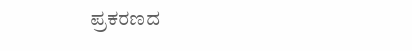ಪ್ರಕರಣದ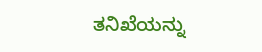ತನಿಖೆಯನ್ನು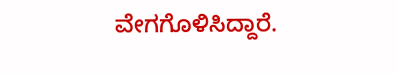ವೇಗಗೊಳಿಸಿದ್ದಾರೆ.